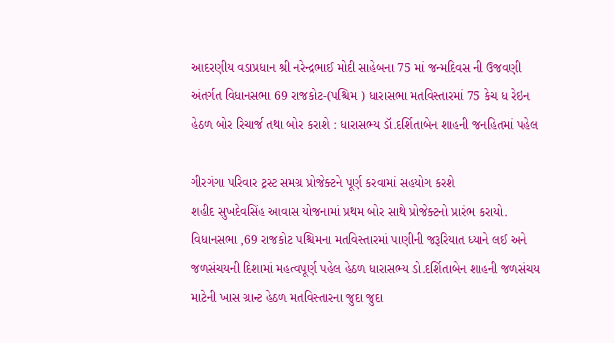આદરણીય વડાપ્રધાન શ્રી નરેન્દ્રભાઈ મોદી સાહેબના 75 માં જન્મદિવસ ની ઉજવણી અંતર્ગત વિધાનસભા 69 રાજકોટ-(પશ્ચિમ ) ધારાસભા મતવિસ્તારમાં 75 કેચ ધ રેઇન હેઠળ બોર રિચાર્જ તથા બોર કરાશે : ધારાસભ્ય ડૉ.દર્શિતાબેન શાહની જનહિતમાં પહેલ

ગીરગંગા પરિવાર ટ્રસ્ટ સમગ્ર પ્રોજેક્ટને પૂર્ણ કરવામાં સહયોગ કરશે
શહીદ સુખદેવસિંહ આવાસ યોજનામાં પ્રથમ બોર સાથે પ્રોજેક્ટનો પ્રારંભ કરાયો.
વિધાનસભા ,69 રાજકોટ પશ્ચિમના મતવિસ્તારમાં પાણીની જરૂરિયાત ધ્યાને લઈ અને જળસંચયની દિશામાં મહત્વપૂર્ણ પહેલ હેઠળ ધારાસભ્ય ડો.દર્શિતાબેન શાહની જળસંચય માટેની ખાસ ગ્રાન્ટ હેઠળ મતવિસ્તારના જુદા જુદા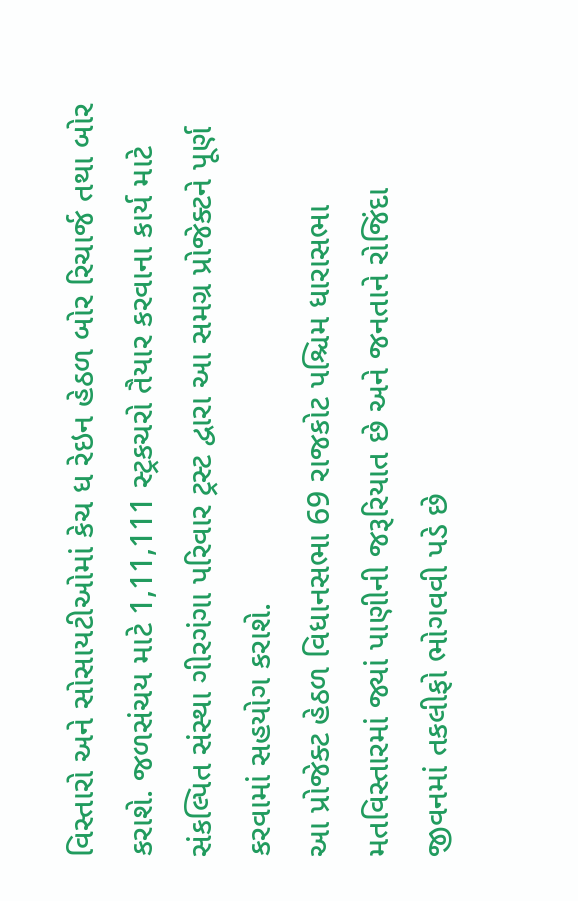વિસ્તારો અને સોસાયટીઓમાં કેચ ધ રેઇન હેઠળ બોર રિચાર્જ તથા બોર કરાશે. જળસંચય માટે 1,11,111 સ્ટ્રકચરો તૈયાર કરવાના કાર્ય માટે સંકલ્પિત સંસ્થા ગીરગંગા પરિવાર ટ્રસ્ટ દ્વારા આ સમગ્ર પ્રોજેક્ટને પૂર્ણ કરવામાં સહયોગ કરાશે.
આ પ્રોજેક્ટ હેઠળ વિધાનસભા 69 રાજકોટ પશ્ચિમ ધારાસભા મતવિસ્તારમાં જ્યાં પાણીની જરૂરિયાત છે અને જનતાને રોજિંદા જીવનમાં તકલીફો ભોગવવી પડે છે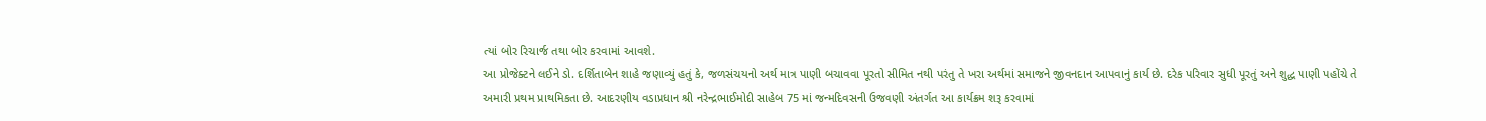ત્યાં બોર રિચાર્જ તથા બોર કરવામાં આવશે.
આ પ્રોજેક્ટને લઈને ડો. દર્શિતાબેન શાહે જણાવ્યું હતું કે, જળસંચયનો અર્થ માત્ર પાણી બચાવવા પૂરતો સીમિત નથી પરંતુ તે ખરા અર્થમાં સમાજને જીવનદાન આપવાનું કાર્ય છે. દરેક પરિવાર સુધી પૂરતું અને શુદ્ધ પાણી પહોંચે તે અમારી પ્રથમ પ્રાથમિકતા છે. આદરણીય વડાપ્રધાન શ્રી નરેન્દ્રભાઈમોદી સાહેબ 75 માં જન્મદિવસની ઉજવણી અંતર્ગત આ કાર્યક્રમ શરૂ કરવામાં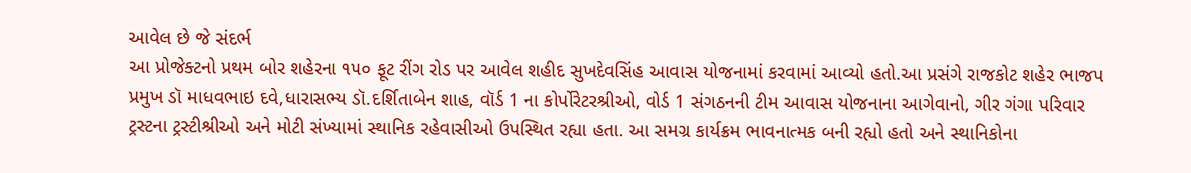આવેલ છે જે સંદર્ભ
આ પ્રોજેક્ટનો પ્રથમ બોર શહેરના ૧૫૦ ફૂટ રીંગ રોડ પર આવેલ શહીદ સુખદેવસિંહ આવાસ યોજનામાં કરવામાં આવ્યો હતો.આ પ્રસંગે રાજકોટ શહેર ભાજપ પ્રમુખ ડૉ માધવભાઇ દવે,ધારાસભ્ય ડૉ.દર્શિતાબેન શાહ, વૉર્ડ 1 ના કોર્પોરેટરશ્રીઓ, વોર્ડ 1 સંગઠનની ટીમ આવાસ યોજનાના આગેવાનો, ગીર ગંગા પરિવાર ટ્રસ્ટના ટ્રસ્ટીશ્રીઓ અને મોટી સંખ્યામાં સ્થાનિક રહેવાસીઓ ઉપસ્થિત રહ્યા હતા. આ સમગ્ર કાર્યક્રમ ભાવનાત્મક બની રહ્યો હતો અને સ્થાનિકોના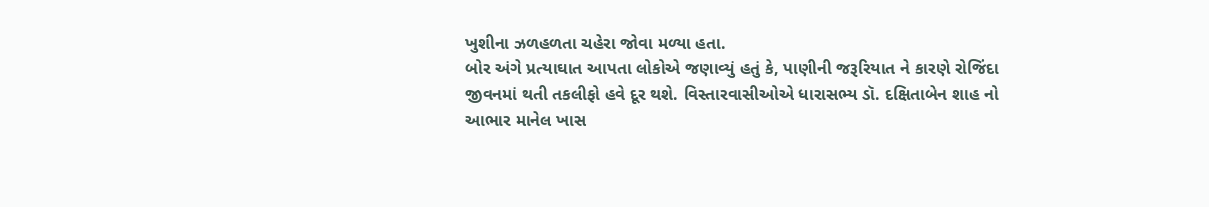ખુશીના ઝળહળતા ચહેરા જોવા મળ્યા હતા.
બોર અંગે પ્રત્યાઘાત આપતા લોકોએ જણાવ્યું હતું કે, પાણીની જરૂરિયાત ને કારણે રોજિંદા જીવનમાં થતી તકલીફો હવે દૂર થશે. વિસ્તારવાસીઓએ ધારાસભ્ય ડૉ. દક્ષિતાબેન શાહ નો આભાર માનેલ ખાસ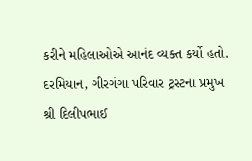કરીને મહિલાઓએ આનંદ વ્યક્ત કર્યો હતો.
દરમિયાન, ગીરગંગા પરિવાર ટ્રસ્ટના પ્રમુખ શ્રી દિલીપભાઈ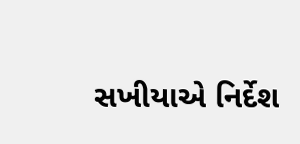સખીયાએ નિર્દેશ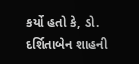કર્યો હતો કે, ડો. દર્શિતાબેન શાહની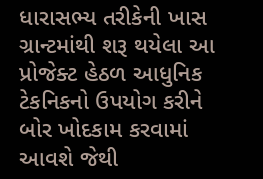ધારાસભ્ય તરીકેની ખાસ ગ્રાન્ટમાંથી શરૂ થયેલા આ પ્રોજેક્ટ હેઠળ આધુનિક ટેકનિકનો ઉપયોગ કરીને બોર ખોદકામ કરવામાં આવશે જેથી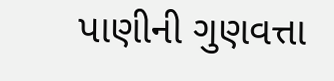પાણીની ગુણવત્તા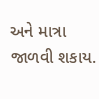અને માત્રા જાળવી શકાય.